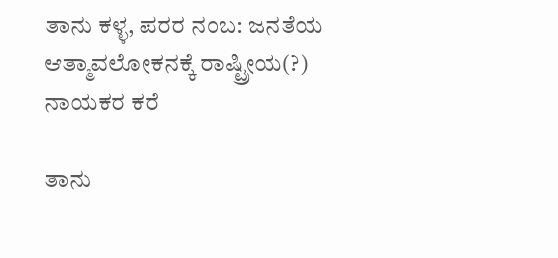ತಾನು ಕಳ್ಳ, ಪರರ ನಂಬ: ಜನತೆಯ ಆತ್ಮಾವಲೋಕನಕ್ಕೆ ರಾಷ್ಟ್ರೀಯ(?) ನಾಯಕರ ಕರೆ

ತಾನು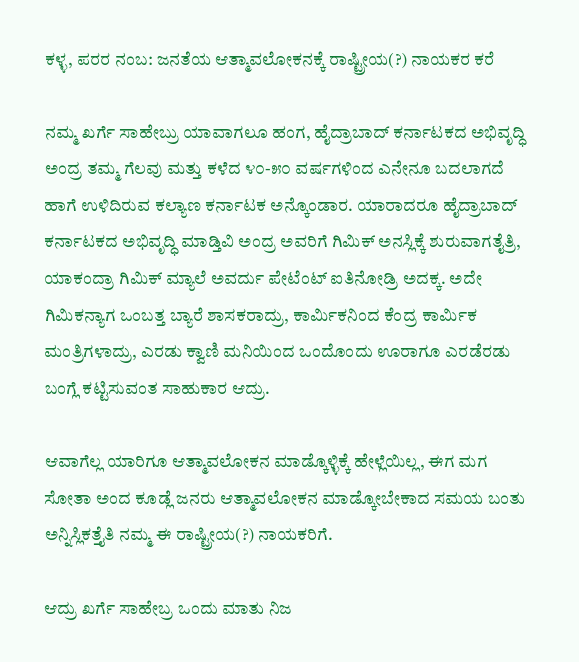ಕಳ್ಳ, ಪರರ ನಂಬ: ಜನತೆಯ ಆತ್ಮಾವಲೋಕನಕ್ಕೆ ರಾಷ್ಟ್ರೀಯ(?) ನಾಯಕರ ಕರೆ

ನಮ್ಮ ಖರ್ಗೆ ಸಾಹೇಬ್ರು ಯಾವಾಗಲೂ ಹಂಗ, ಹೈದ್ರಾಬಾದ್ ಕರ್ನಾಟಕದ ಅಭಿವೃದ್ಧಿ ಅಂದ್ರ ತಮ್ಮ ಗೆಲವು ಮತ್ತು ಕಳೆದ ೪೦-೫೦ ವರ್ಷಗಳಿಂದ ಎನೇನೂ ಬದಲಾಗದೆ ಹಾಗೆ ಉಳಿದಿರುವ ಕಲ್ಯಾಣ ಕರ್ನಾಟಕ ಅನ್ಕೊಂಡಾರ. ಯಾರಾದರೂ ಹೈದ್ರಾಬಾದ್ ಕರ್ನಾಟಕದ ಅಭಿವೃದ್ಧಿ ಮಾಡ್ತಿವಿ ಅಂದ್ರ ಅವರಿಗೆ ಗಿಮಿಕ್ ಅನಸ್ಲಿಕ್ಕೆ ಶುರುವಾಗತೈತ್ರಿ, ಯಾಕಂದ್ರಾ ಗಿಮಿಕ್ ಮ್ಯಾಲೆ ಅವರ್ದು ಪೇಟೆಂಟ್ ಐತಿನೋಡ್ರಿ ಅದಕ್ಕ. ಅದೇ ಗಿಮಿಕನ್ಯಾಗ ಒಂಬತ್ತ ಬ್ಯಾರೆ ಶಾಸಕರಾದ್ರು, ಕಾರ್ಮಿಕನಿಂದ ಕೆಂದ್ರ ಕಾರ್ಮಿಕ ಮಂತ್ರಿಗಳಾದ್ರು, ಎರಡು ಕ್ವಾಣಿ ಮನಿಯಿಂದ ಒಂದೊಂದು ಊರಾಗೂ ಎರಡೆರಡು ಬಂಗ್ಲೆ ಕಟ್ಟಿಸುವಂತ ಸಾಹುಕಾರ ಆದ್ರು.

ಆವಾಗೆಲ್ಲ ಯಾರಿಗೂ ಆತ್ಮಾವಲೋಕನ ಮಾಡ್ಕೊಳ್ಳಿಕ್ಕೆ ಹೇಳ್ಲೆಯಿಲ್ಲ, ಈಗ ಮಗ ಸೋತಾ ಅಂದ ಕೂಡ್ಲೆ ಜನರು ಆತ್ಮಾವಲೋಕನ ಮಾಡ್ಕೋಬೇಕಾದ ಸಮಯ ಬಂತು ಅನ್ನಿಸ್ಲಿಕತ್ತೈತಿ ನಮ್ಮ ಈ ರಾಷ್ಟ್ರೀಯ(?) ನಾಯಕರಿಗೆ.

ಆದ್ರು ಖರ್ಗೆ ಸಾಹೇಬ್ರ ಒಂದು ಮಾತು ನಿಜ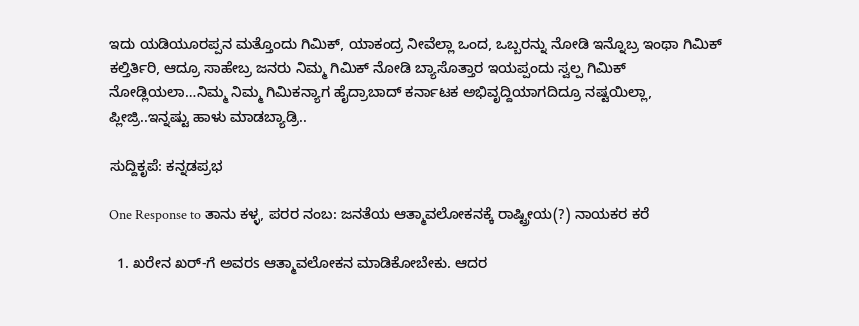ಇದು ಯಡಿಯೂರಪ್ಪನ ಮತ್ತೊಂದು ಗಿಮಿಕ್, ಯಾಕಂದ್ರ ನೀವೆಲ್ಲಾ ಒಂದ, ಒಬ್ಬರನ್ನು ನೋಡಿ ಇನ್ನೊಬ್ರ ಇಂಥಾ ಗಿಮಿಕ್ ಕಲ್ತಿರ್ತಿರಿ, ಆದ್ರೂ ಸಾಹೇಬ್ರ ಜನರು ನಿಮ್ಮ ಗಿಮಿಕ್ ನೋಡಿ ಬ್ಯಾಸೊತ್ತಾರ ಇಯಪ್ಪಂದು ಸ್ವಲ್ಪ ಗಿಮಿಕ್ ನೋಡ್ಲಿಯಲಾ…ನಿಮ್ಮ ನಿಮ್ಮ ಗಿಮಿಕನ್ಯಾಗ ಹೈದ್ರಾಬಾದ್ ಕರ್ನಾಟಕ ಅಭಿವೃದ್ದಿಯಾಗದಿದ್ರೂ ನಷ್ಟಯಿಲ್ಲಾ, ಪ್ಲೀಜ್ರಿ..ಇನ್ನಷ್ಟು ಹಾಳು ಮಾಡಬ್ಯಾಡ್ರಿ..

ಸುದ್ದಿಕೃಪೆ: ಕನ್ನಡಪ್ರಭ

One Response to ತಾನು ಕಳ್ಳ, ಪರರ ನಂಬ: ಜನತೆಯ ಆತ್ಮಾವಲೋಕನಕ್ಕೆ ರಾಷ್ಟ್ರೀಯ(?) ನಾಯಕರ ಕರೆ

  1. ಖರೇನ ಖರ್-ಗೆ ಅವರs ಆತ್ಮಾವಲೋಕನ ಮಾಡಿಕೋಬೇಕು. ಆದರ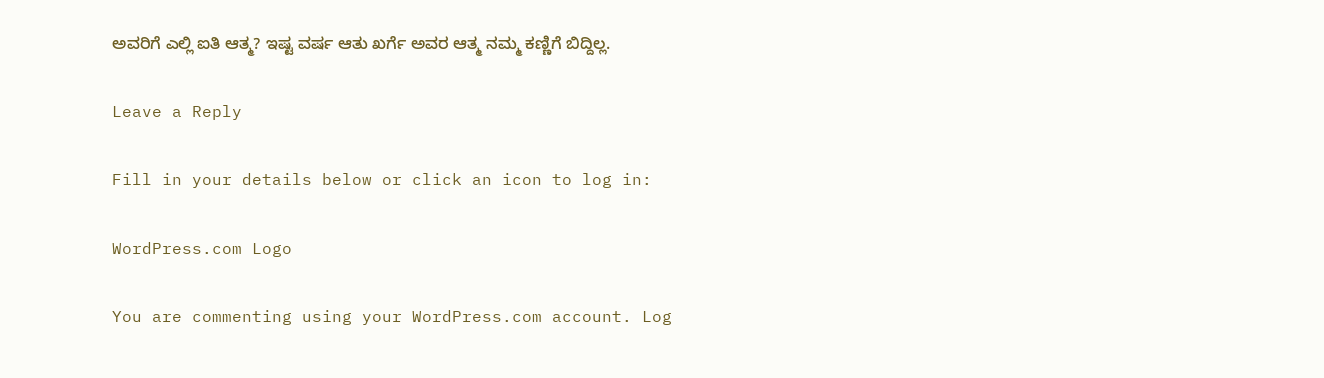ಅವರಿಗೆ ಎಲ್ಲಿ ಐತಿ ಆತ್ಮ? ಇಷ್ಟ ವರ್ಷ ಆತು ಖರ್ಗೆ ಅವರ ಆತ್ಮ ನಮ್ಮ ಕಣ್ಣಿಗೆ ಬಿದ್ದಿಲ್ಲ.

Leave a Reply

Fill in your details below or click an icon to log in:

WordPress.com Logo

You are commenting using your WordPress.com account. Log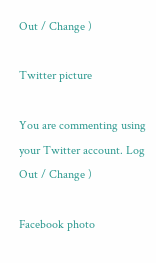Out / Change )

Twitter picture

You are commenting using your Twitter account. Log Out / Change )

Facebook photo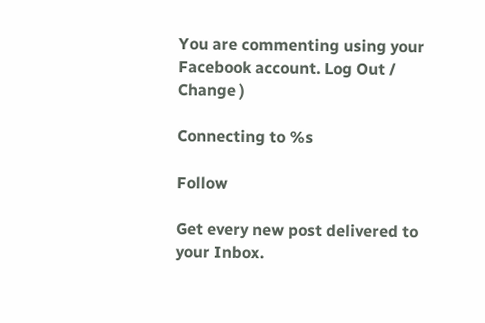You are commenting using your Facebook account. Log Out / Change )

Connecting to %s

Follow

Get every new post delivered to your Inbox.